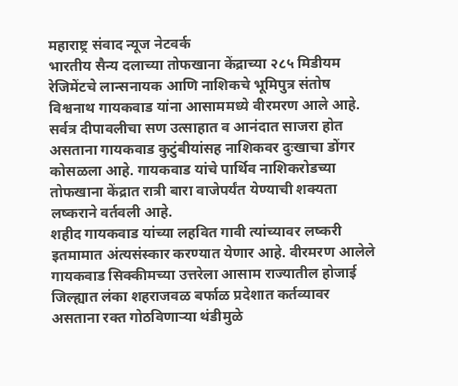महाराष्ट्र संवाद न्यूज नेटवर्क
भारतीय सैन्य दलाच्या तोफखाना केंद्राच्या २८५ मिडीयम रेजिमेंटचे लान्सनायक आणि नाशिकचे भूमिपुत्र संतोष विश्वनाथ गायकवाड यांना आसाममध्ये वीरमरण आले आहे. सर्वत्र दीपावलीचा सण उत्साहात व आनंदात साजरा होत असताना गायकवाड कुटुंबीयांसह नाशिकवर दुःखाचा डोंगर कोसळला आहे. गायकवाड यांचे पार्थिव नाशिकरोडच्या तोफखाना केंद्रात रात्री बारा वाजेपर्यंत येण्याची शक्यता लष्कराने वर्तवली आहे.
शहीद गायकवाड यांच्या लहवित गावी त्यांच्यावर लष्करी इतमामात अंत्यसंस्कार करण्यात येणार आहे. वीरमरण आलेले गायकवाड सिक्कीमच्या उत्तरेला आसाम राज्यातील होजाई जिल्ह्यात लंका शहराजवळ बर्फाळ प्रदेशात कर्तव्यावर असताना रक्त गोठविणाऱ्या थंडीमुळे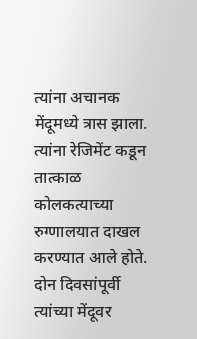त्यांना अचानक मेंदूमध्ये त्रास झाला. त्यांना रेजिमेंट कडून तात्काळ कोलकत्याच्या रुग्णालयात दाखल करण्यात आले होते.
दोन दिवसांपूर्वी त्यांच्या मेंदूवर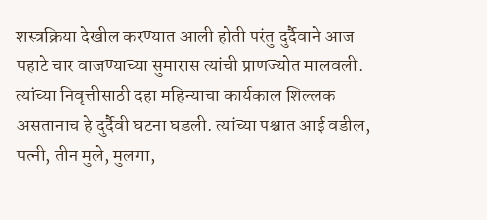शस्त्रक्रिया देखील करण्यात आली होती परंतु दुर्दैवाने आज पहाटे चार वाजण्याच्या सुमारास त्यांची प्राणज्योत मालवली. त्यांच्या निवृत्तीसाठी दहा महिन्याचा कार्यकाल शिल्लक असतानाच हे दुर्दैवी घटना घडली. त्यांच्या पश्चात आई वडील, पत्नी, तीन मुले, मुलगा,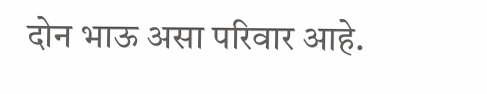दोन भाऊ असा परिवार आहे.